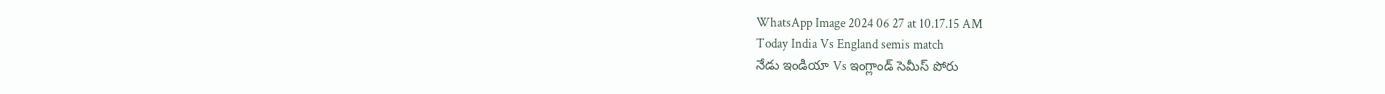WhatsApp Image 2024 06 27 at 10.17.15 AM
Today India Vs England semis match
నేడు ఇండియా Vs ఇంగ్లాండ్ సెమీస్ పోరు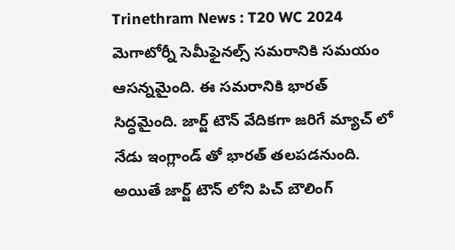Trinethram News : T20 WC 2024 మెగాటోర్నీ సెమీఫైనల్స్ సమరానికి సమయం ఆసన్నమైంది. ఈ సమరానికి భారత్ సిద్ధమైంది. జార్జ్ టౌన్ వేదికగా జరిగే మ్యాచ్ లో నేడు ఇంగ్లాండ్ తో భారత్ తలపడనుంది. అయితే జార్జ్ టౌన్ లోని పిచ్ బౌలింగ్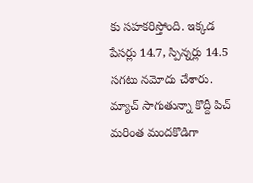కు సహకరిస్తోంది. ఇక్కడ పేసర్లు 14.7, స్పిన్నర్లు 14.5 సగటు నమోదు చేశారు. మ్యాచ్ సాగుతున్నా కొద్దీ పిచ్ మరింత మందకొడిగా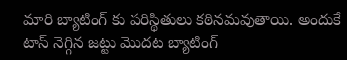మారి బ్యాటింగ్ కు పరిస్థితులు కఠినమవుతాయి. అందుకే టాస్ నెగ్గిన జట్టు మొదట బ్యాటింగ్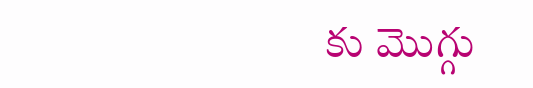కు మొగ్గు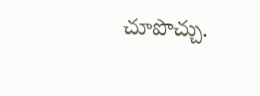చూపొచ్చు.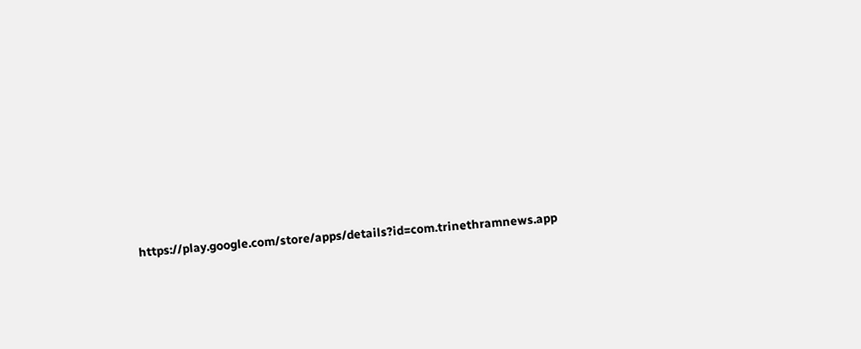https://play.google.com/store/apps/details?id=com.trinethramnews.app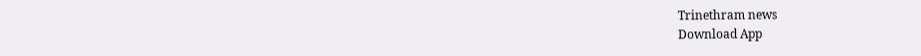Trinethram news
Download App